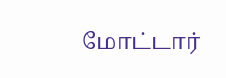மோட்டார்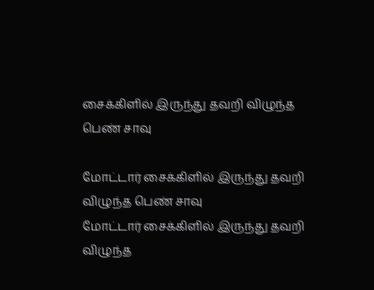சைக்கிளில் இருந்து தவறி விழுந்த பெண் சாவு

மோட்டார் சைக்கிளில் இருந்து தவறி விழுந்த பெண் சாவு
மோட்டார் சைக்கிளில் இருந்து தவறி விழுந்த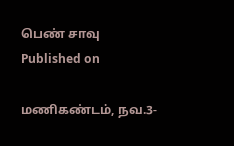பெண் சாவு
Published on

மணிகண்டம், நவ.3-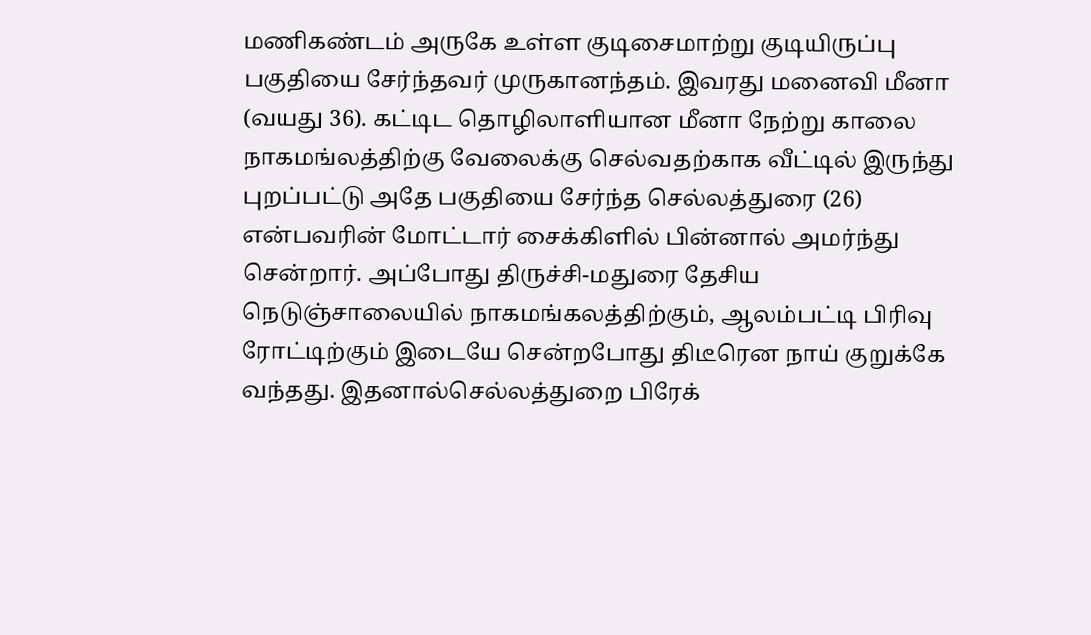மணிகண்டம் அருகே உள்ள குடிசைமாற்று குடியிருப்பு பகுதியை சேர்ந்தவர் முருகானந்தம். இவரது மனைவி மீனா (வயது 36). கட்டிட தொழிலாளியான மீனா நேற்று காலை நாகமங்லத்திற்கு வேலைக்கு செல்வதற்காக வீட்டில் இருந்து புறப்பட்டு அதே பகுதியை சேர்ந்த செல்லத்துரை (26) என்பவரின் மோட்டார் சைக்கிளில் பின்னால் அமர்ந்து சென்றார். அப்போது திருச்சி-மதுரை தேசிய நெடுஞ்சாலையில் நாகமங்கலத்திற்கும், ஆலம்பட்டி பிரிவு ரோட்டிற்கும் இடையே சென்றபோது திடீரென நாய் குறுக்கே வந்தது. இதனால்செல்லத்துறை பிரேக்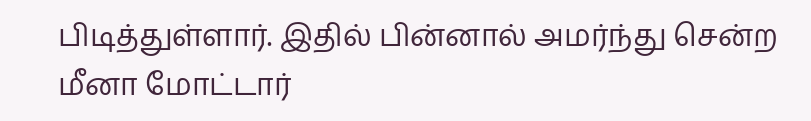பிடித்துள்ளார். இதில் பின்னால் அமர்ந்து சென்ற மீனா மோட்டார்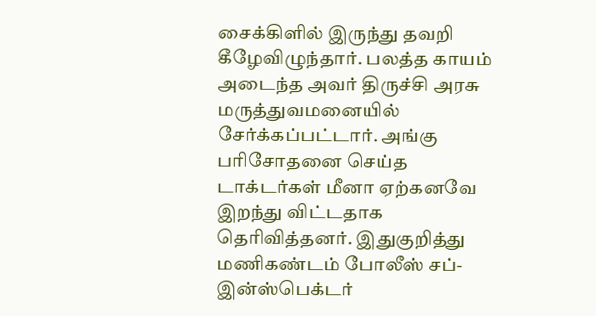சைக்கிளில் இருந்து தவறி கீழேவிழுந்தார். பலத்த காயம் அடைந்த அவர் திருச்சி அரசு மருத்துவமனையில் சேர்க்கப்பட்டார். அங்கு பரிசோதனை செய்த டாக்டர்கள் மீனா ஏற்கனவே இறந்து விட்டதாக தெரிவித்தனர். இதுகுறித்து மணிகண்டம் போலீஸ் சப்-இன்ஸ்பெக்டர்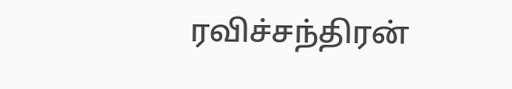ரவிச்சந்திரன்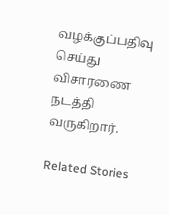வழக்குப்பதிவு செய்து விசாரணை நடத்தி வருகிறார்.

Related Stories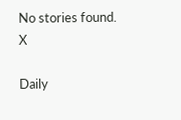No stories found.
X

Daily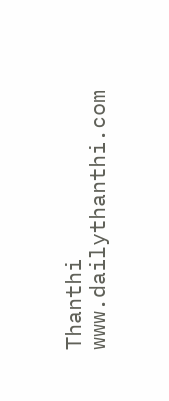Thanthi
www.dailythanthi.com